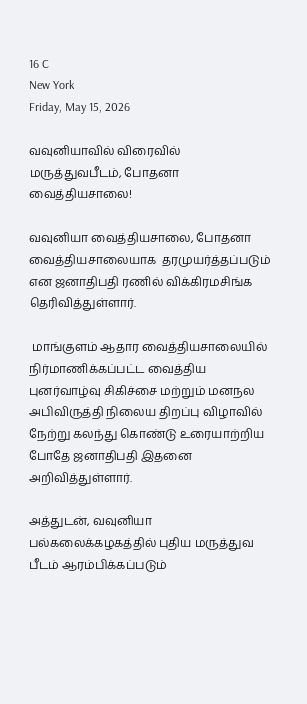16 C
New York
Friday, May 15, 2026

வவுனியாவில் விரைவில் மருத்துவபீடம், போதனா வைத்தியசாலை!

வவுனியா வைத்தியசாலை, போதனா வைத்தியசாலையாக  தரமுயர்த்தப்படும் என ஜனாதிபதி ரணில் விக்கிரமசிங்க  தெரிவித்துள்ளார்.

 மாங்குளம் ஆதார வைத்தியசாலையில் நிர்மாணிக்கப்பட்ட வைத்திய புனர்வாழ்வு சிகிச்சை மற்றும் மனநல அபிவிருத்தி நிலைய திறப்பு விழாவில் நேற்று கலந்து கொண்டு உரையாற்றிய போதே ஜனாதிபதி இதனை அறிவித்துள்ளார்.

அத்துடன், வவுனியா பல்கலைக்கழகத்தில் புதிய மருத்துவ பீடம் ஆரம்பிக்கப்படும்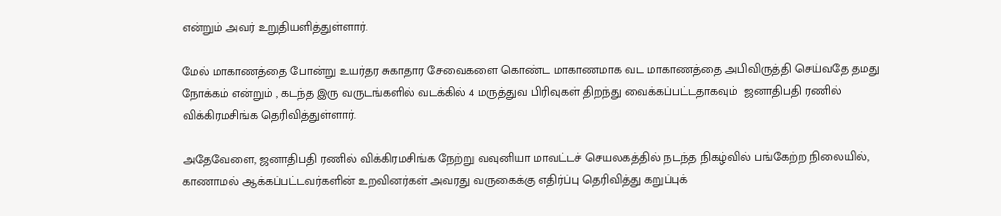என்றும் அவர் உறுதியளித்துள்ளார்.

மேல் மாகாணத்தை போன்று உயர்தர சுகாதார சேவைகளை கொண்ட மாகாணமாக வட மாகாணத்தை அபிவிருத்தி செய்வதே தமது நோக்கம் என்றும் , கடந்த இரு வருடங்களில் வடக்கில் 4 மருத்துவ பிரிவுகள் திறந்து வைக்கப்பட்டதாகவும்  ஜனாதிபதி ரணில் விக்கிரமசிங்க தெரிவித்துள்ளார்.

அதேவேளை, ஜனாதிபதி ரணில் விக்கிரமசிங்க நேற்று வவுனியா மாவட்டச் செயலகத்தில் நடந்த நிகழ்வில் பங்கேற்ற நிலையில், காணாமல் ஆக்கப்பட்டவர்களின் உறவினர்கள் அவரது வருகைக்கு எதிர்ப்பு தெரிவித்து கறுப்புக்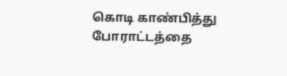கொடி காண்பித்து போராட்டத்தை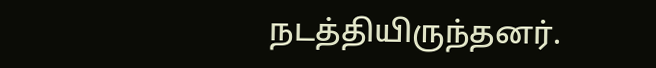நடத்தியிருந்தனர்.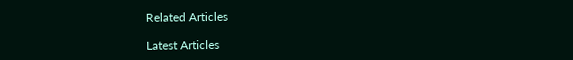Related Articles

Latest Articles